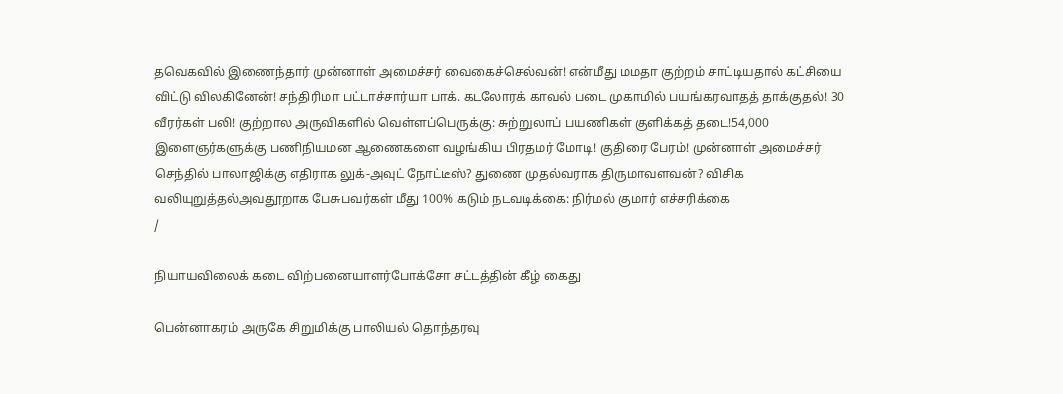தவெகவில் இணைந்தார் முன்னாள் அமைச்சர் வைகைச்செல்வன்! என்மீது மமதா குற்றம் சாட்டியதால் கட்சியை விட்டு விலகினேன்! சந்திரிமா பட்டாச்சார்யா பாக். கடலோரக் காவல் படை முகாமில் பயங்கரவாதத் தாக்குதல்! 30 வீரர்கள் பலி! குற்றால அருவிகளில் வெள்ளப்பெருக்கு: சுற்றுலாப் பயணிகள் குளிக்கத் தடை!54,000 இளைஞர்களுக்கு பணிநியமன ஆணைகளை வழங்கிய பிரதமர் மோடி! குதிரை பேரம்! முன்னாள் அமைச்சர் செந்தில் பாலாஜிக்கு எதிராக லுக்-அவுட் நோட்டீஸ்? துணை முதல்வராக திருமாவளவன்? விசிக வலியுறுத்தல்அவதூறாக பேசுபவர்கள் மீது 100% கடும் நடவடிக்கை: நிர்மல் குமார் எச்சரிக்கை
/

நியாயவிலைக் கடை விற்பனையாளர்போக்சோ சட்டத்தின் கீழ் கைது

பென்னாகரம் அருகே சிறுமிக்கு பாலியல் தொந்தரவு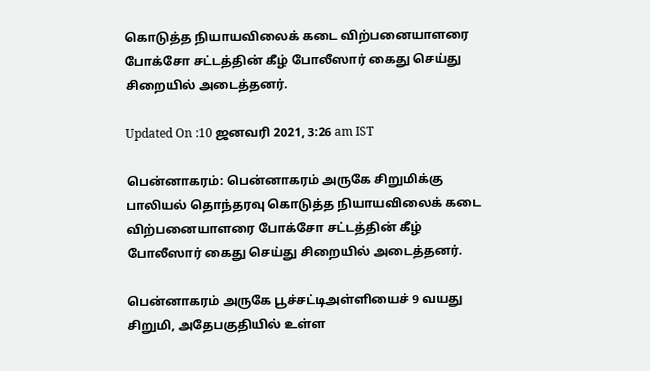கொடுத்த நியாயவிலைக் கடை விற்பனையாளரை போக்சோ சட்டத்தின் கீழ் போலீஸார் கைது செய்து சிறையில் அடைத்தனர்.

Updated On :10 ஜனவரி 2021, 3:26 am IST

பென்னாகரம்: பென்னாகரம் அருகே சிறுமிக்கு பாலியல் தொந்தரவு கொடுத்த நியாயவிலைக் கடை விற்பனையாளரை போக்சோ சட்டத்தின் கீழ் போலீஸார் கைது செய்து சிறையில் அடைத்தனர்.

பென்னாகரம் அருகே பூச்சட்டிஅள்ளியைச் 9 வயது சிறுமி, அதேபகுதியில் உள்ள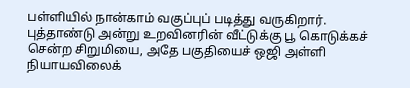பள்ளியில் நான்காம் வகுப்புப் படித்து வருகிறார். புத்தாண்டு அன்று உறவினரின் வீட்டுக்கு பூ கொடுக்கச் சென்ற சிறுமியை, அதே பகுதியைச் ஒஜி அள்ளி நியாயவிலைக்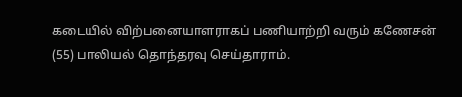கடையில் விற்பனையாளராகப் பணியாற்றி வரும் கணேசன் (55) பாலியல் தொந்தரவு செய்தாராம்.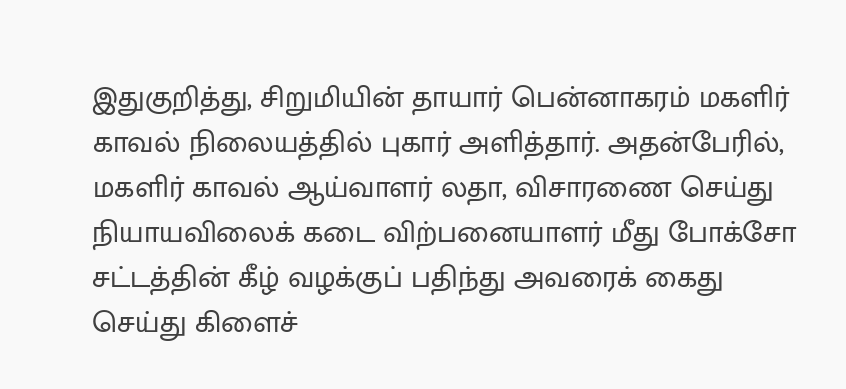இதுகுறித்து, சிறுமியின் தாயார் பென்னாகரம் மகளிர் காவல் நிலையத்தில் புகார் அளித்தார். அதன்பேரில், மகளிர் காவல் ஆய்வாளர் லதா, விசாரணை செய்து நியாயவிலைக் கடை விற்பனையாளர் மீது போக்சோ சட்டத்தின் கீழ் வழக்குப் பதிந்து அவரைக் கைது செய்து கிளைச்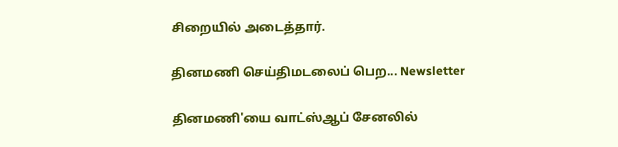சிறையில் அடைத்தார்.

தினமணி செய்திமடலைப் பெற... Newsletter

தினமணி'யை வாட்ஸ்ஆப் சேனலில்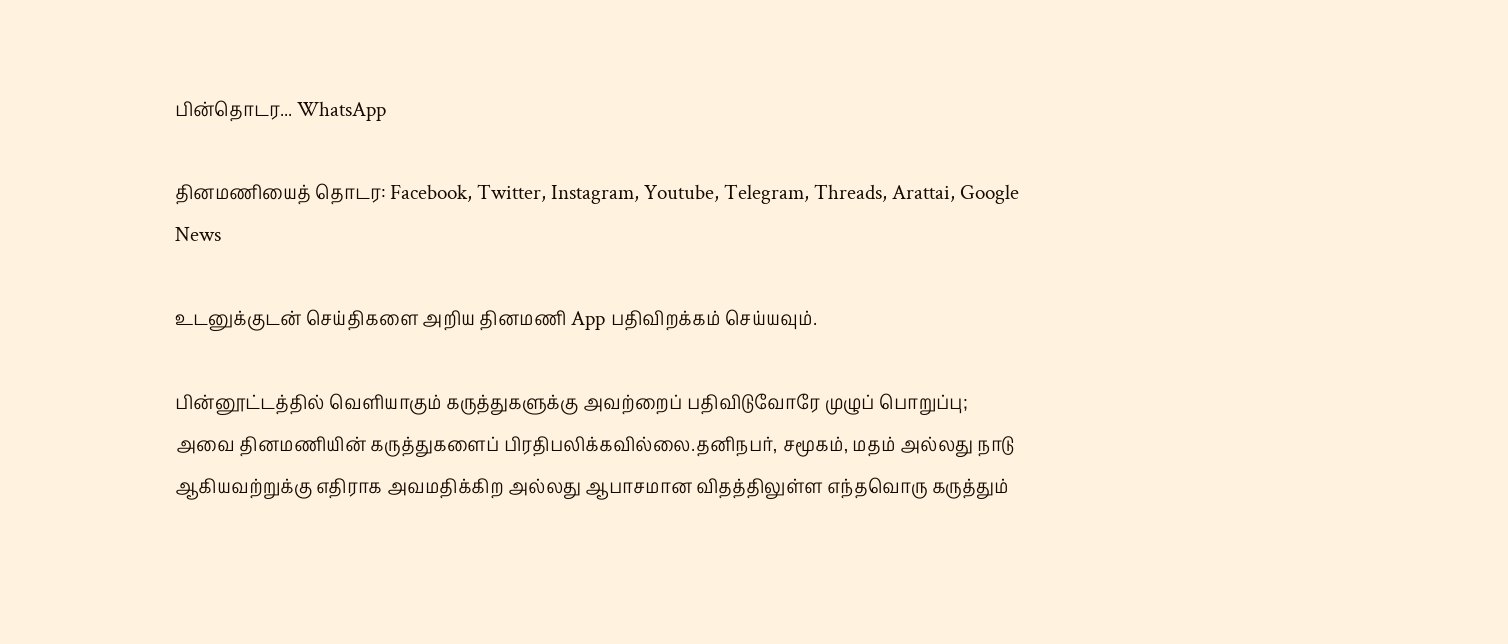பின்தொடர... WhatsApp

தினமணியைத் தொடர: Facebook, Twitter, Instagram, Youtube, Telegram, Threads, Arattai, Google News

உடனுக்குடன் செய்திகளை அறிய தினமணி App பதிவிறக்கம் செய்யவும்.

பின்னூட்டத்தில் வெளியாகும் கருத்துகளுக்கு அவற்றைப் பதிவிடுவோரே முழுப் பொறுப்பு; அவை தினமணியின் கருத்துகளைப் பிரதிபலிக்கவில்லை.தனிநபர், சமூகம், மதம் அல்லது நாடு ஆகியவற்றுக்கு எதிராக அவமதிக்கிற அல்லது ஆபாசமான விதத்திலுள்ள எந்தவொரு கருத்தும்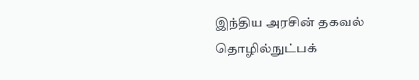இந்திய அரசின் தகவல் தொழில்நுட்பக்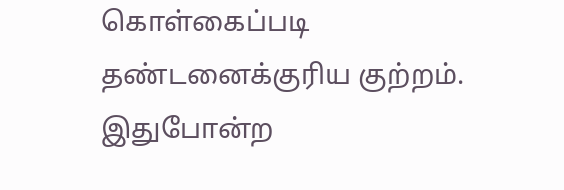கொள்கைப்படி தண்டனைக்குரிய குற்றம். இதுபோன்ற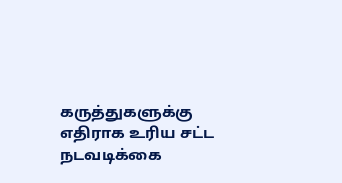கருத்துகளுக்கு எதிராக உரிய சட்ட நடவடிக்கை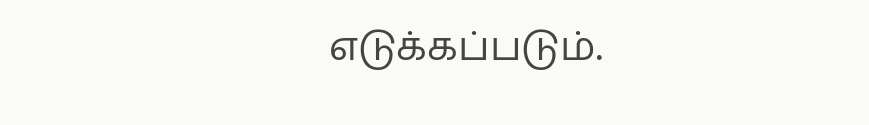எடுக்கப்படும்.